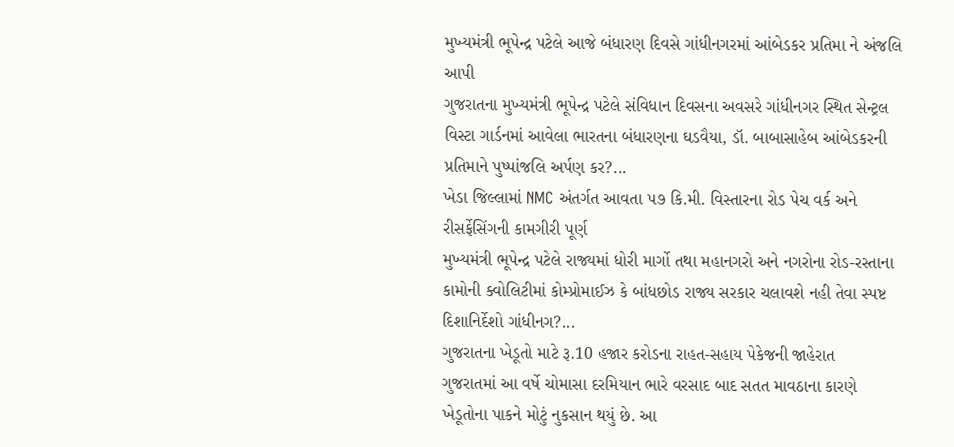મુખ્યમંત્રી ભૂપેન્દ્ર પટેલે આજે બંધારણ દિવસે ગાંધીનગરમાં આંબેડકર પ્રતિમા ને અંજલિ આપી
ગુજરાતના મુખ્યમંત્રી ભૂપેન્દ્ર પટેલે સંવિધાન દિવસના અવસરે ગાંધીનગર સ્થિત સેન્ટ્રલ વિસ્ટા ગાર્ડનમાં આવેલા ભારતના બંધારણના ઘડવૈયા, ડૉ. બાબાસાહેબ આંબેડકરની પ્રતિમાને પુષ્પાંજલિ અર્પણ કર?...
ખેડા જિલ્લામાં NMC અંતર્ગત આવતા ૫૭ કિ.મી. વિસ્તારના રોડ પેચ વર્ક અને રીસર્ફેસિંગની કામગીરી પૂર્ણ
મુખ્યમંત્રી ભૂપેન્દ્ર પટેલે રાજ્યમાં ધોરી માર્ગો તથા મહાનગરો અને નગરોના રોડ-રસ્તાના કામોની ક્વોલિટીમાં કોમ્પ્રોમાઈઝ કે બાંધછોડ રાજ્ય સરકાર ચલાવશે નહી તેવા સ્પષ્ટ દિશાનિર્દેશો ગાંધીનગ?...
ગુજરાતના ખેડૂતો માટે રૂ.10 હજાર કરોડના રાહત-સહાય પેકેજની જાહેરાત
ગુજરાતમાં આ વર્ષે ચોમાસા દરમિયાન ભારે વરસાદ બાદ સતત માવઠાના કારણે ખેડૂતોના પાકને મોટું નુકસાન થયું છે. આ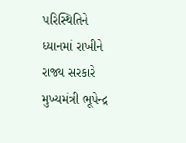પરિસ્થિતિને ધ્યાનમાં રાખીને રાજ્ય સરકારે મુખ્યમંત્રી ભૂપેન્દ્ર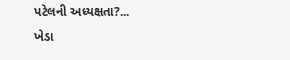પટેલની અધ્યક્ષતા?...
ખેડા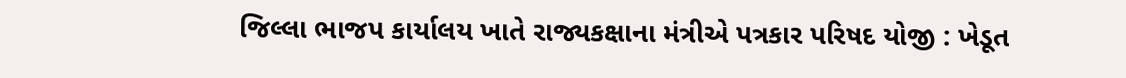જિલ્લા ભાજપ કાર્યાલય ખાતે રાજ્યકક્ષાના મંત્રીએ પત્રકાર પરિષદ યોજી : ખેડૂત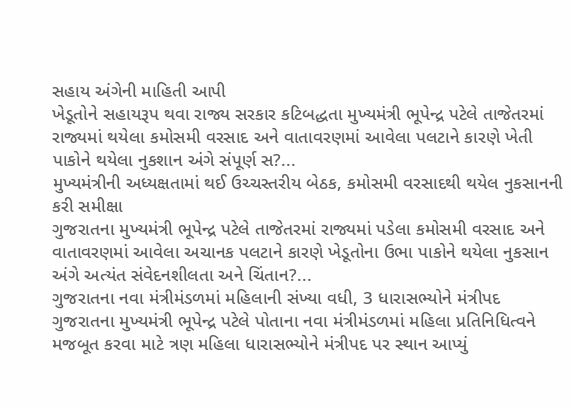સહાય અંગેની માહિતી આપી
ખેડૂતોને સહાયરૂપ થવા રાજ્ય સરકાર કટિબદ્ધતા મુખ્યમંત્રી ભૂપેન્દ્ર પટેલે તાજેતરમાં રાજ્યમાં થયેલા કમોસમી વરસાદ અને વાતાવરણમાં આવેલા પલટાને કારણે ખેતી પાકોને થયેલા નુકશાન અંગે સંપૂર્ણ સ?...
મુખ્યમંત્રીની અધ્યક્ષતામાં થઈ ઉચ્ચસ્તરીય બેઠક, કમોસમી વરસાદથી થયેલ નુકસાનની કરી સમીક્ષા
ગુજરાતના મુખ્યમંત્રી ભૂપેન્દ્ર પટેલે તાજેતરમાં રાજ્યમાં પડેલા કમોસમી વરસાદ અને વાતાવરણમાં આવેલા અચાનક પલટાને કારણે ખેડૂતોના ઉભા પાકોને થયેલા નુકસાન અંગે અત્યંત સંવેદનશીલતા અને ચિંતાન?...
ગુજરાતના નવા મંત્રીમંડળમાં મહિલાની સંખ્યા વધી, 3 ધારાસભ્યોને મંત્રીપદ
ગુજરાતના મુખ્યમંત્રી ભૂપેન્દ્ર પટેલે પોતાના નવા મંત્રીમંડળમાં મહિલા પ્રતિનિધિત્વને મજબૂત કરવા માટે ત્રણ મહિલા ધારાસભ્યોને મંત્રીપદ પર સ્થાન આપ્યું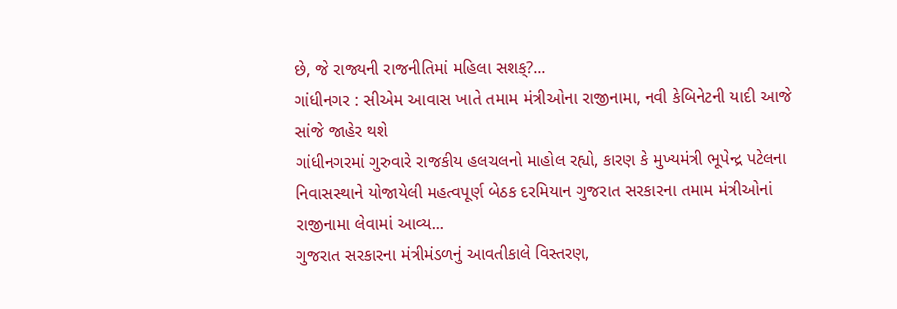છે, જે રાજ્યની રાજનીતિમાં મહિલા સશક્?...
ગાંધીનગર : સીએમ આવાસ ખાતે તમામ મંત્રીઓના રાજીનામા, નવી કેબિનેટની યાદી આજે સાંજે જાહેર થશે
ગાંધીનગરમાં ગુરુવારે રાજકીય હલચલનો માહોલ રહ્યો, કારણ કે મુખ્યમંત્રી ભૂપેન્દ્ર પટેલના નિવાસસ્થાને યોજાયેલી મહત્વપૂર્ણ બેઠક દરમિયાન ગુજરાત સરકારના તમામ મંત્રીઓનાં રાજીનામા લેવામાં આવ્ય...
ગુજરાત સરકારના મંત્રીમંડળનું આવતીકાલે વિસ્તરણ,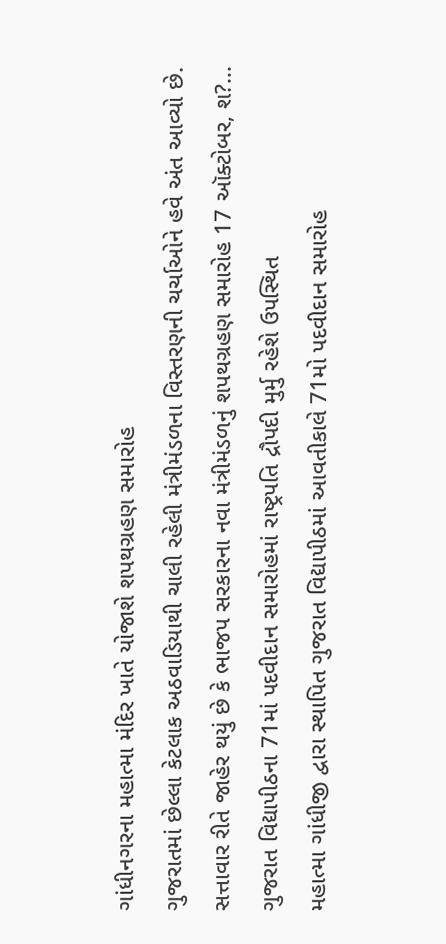ગાંધીનગરના મહાત્મા મંદિર ખાતે યોજાશે શપથગ્રહણ સમારોહ
ગુજરાતમાં છેલ્લા કેટલાક અઠવાડિયાથી ચાલી રહેલી મંત્રીમંડળના વિસ્તરણની ચર્ચાઓને હવે અંત આવ્યો છે. સત્તાવાર રીતે જાહેર થયું છે કે ભાજપ સરકારના નવા મંત્રીમંડળનું શપથગ્રહણ સમારોહ 17 ઑક્ટોબર, શ?...
ગુજરાત વિદ્યાપીઠના 71માં પદવીદાન સમારોહમાં રાષ્ટ્રપતિ દ્રૌપદી મુર્મુ રહેશે ઉપસ્થિત
મહાત્મા ગાંધીજી દ્વારા સ્થાપિત ગુજરાત વિદ્યાપીઠમાં આવતીકાલે 71મો પદવીદાન સમારોહ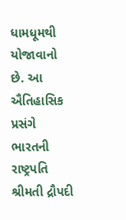ધામધૂમથી યોજાવાનો છે. આ ઐતિહાસિક પ્રસંગે ભારતની રાષ્ટ્રપતિ શ્રીમતી દ્રૌપદી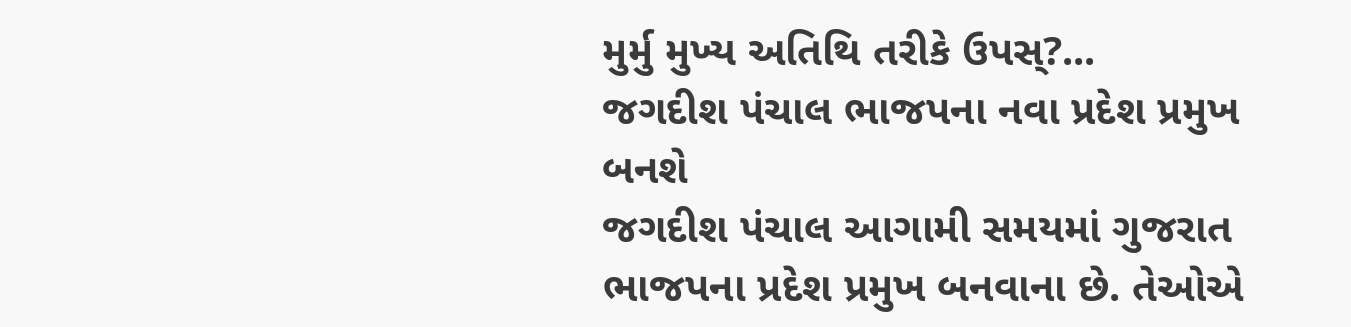મુર્મુ મુખ્ય અતિથિ તરીકે ઉપસ્?...
જગદીશ પંચાલ ભાજપના નવા પ્રદેશ પ્રમુખ બનશે
જગદીશ પંચાલ આગામી સમયમાં ગુજરાત ભાજપના પ્રદેશ પ્રમુખ બનવાના છે. તેઓએ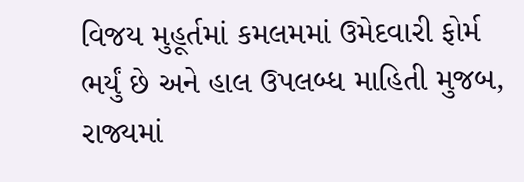વિજય મુહૂર્તમાં કમલમમાં ઉમેદવારી ફોર્મ ભર્યું છે અને હાલ ઉપલબ્ધ માહિતી મુજબ, રાજ્યમાં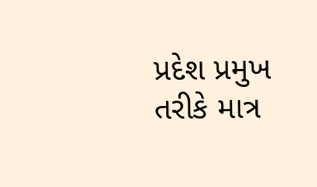પ્રદેશ પ્રમુખ તરીકે માત્ર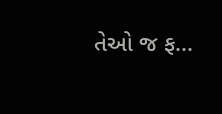તેઓ જ ફ...